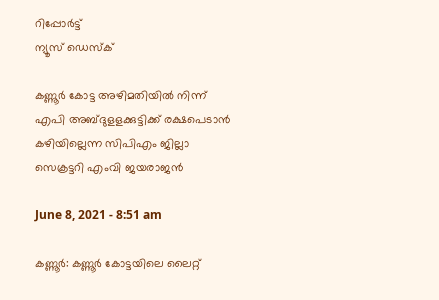റിപ്പോര്‍ട്ട്
ന്യൂസ് ഡെസ്ക്

കണ്ണൂര്‍ കോട്ട അഴിമതിയില്‍ നിന്ന് എപി അബ്ദുളളക്കുട്ടിക്ക്‌ രക്ഷപെടാന്‍ കഴിയില്ലെന്ന സിപിഎം ജില്ലാ സെക്രട്ടറി എംവി ജയരാജന്‍

June 8, 2021 - 8:51 am

കണ്ണൂര്‍: കണ്ണൂര്‍ കോട്ടയിലെ ലൈറ്റ്‌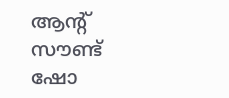ആന്റ് സൗണ്ട്‌ ഷോ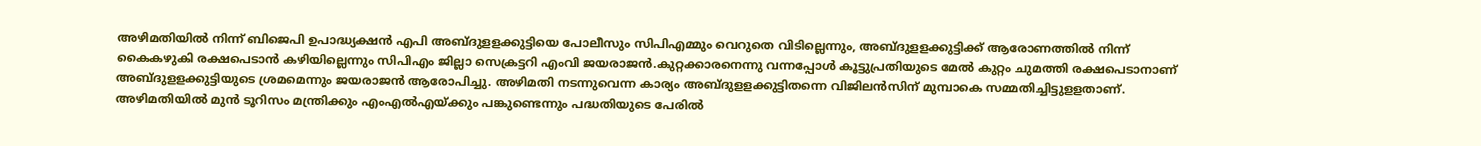അഴിമതിയില്‍ നിന്ന്‌ ബിജെപി ഉപാദ്ധ്യക്ഷന്‍ എപി അബ്ദുളളക്കുട്ടിയെ പോലീസും സിപിഎമ്മും വെറുതെ വിടില്ലെന്നും, അബ്ദുളളക്കുട്ടിക്ക്‌ ആരോണത്തില്‍ നിന്ന്‌ കൈകഴുകി രക്ഷപെടാന്‍ കഴിയില്ലെന്നും സിപിഎം ജില്ലാ സെക്രട്ടറി എംവി ജയരാജന്‍.കുറ്റക്കാരനെന്നു വന്നപ്പോള്‍ കൂട്ടുപ്രതിയുടെ മേല്‍ കുറ്റം ചുമത്തി രക്ഷപെടാനാണ്‌ അബ്ദുളളക്കുട്ടിയുടെ ശ്രമമെന്നും ജയരാജന്‍ ആരോപിച്ചു. അഴിമതി നടന്നുവെന്ന കാര്യം അബ്ദുളളക്കുട്ടിതന്നെ വിജിലന്‍സിന്‌ മുമ്പാകെ സമ്മതിച്ചിട്ടുളളതാണ്‌. അഴിമതിയില്‍ മുന്‍ ടൂറിസം മന്ത്രിക്കും എംഎല്‍എയ്‌ക്കും പങ്കുണ്ടെന്നും പദ്ധതിയുടെ പേരില്‍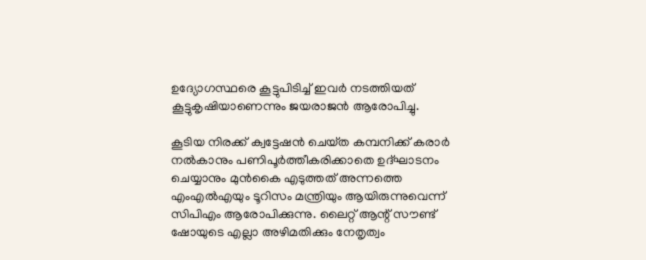ഉദ്യോഗസ്ഥരെ കൂട്ടുപിടിച്ച്‌ ഇവര്‍ നടത്തിയത്‌ കൂട്ടുകൃഷിയാണെന്നും ജയരാജന്‍ ആരോപിച്ചു.

കൂടിയ നിരക്ക്‌ ക്വട്ടേഷന്‍ ചെയ്‌ത കമ്പനിക്ക്‌ കരാര്‍ നല്‍കാനും പണിപൂര്‍ത്തീകരിക്കാതെ ഉദ്‌ഘാടനം ചെയ്യാനും മുന്‍കൈ എടുത്തത്‌ അന്നത്തെ എംഎല്‍എയും ടൂറിസം മന്ത്രിയും ആയിരുന്നുവെന്ന്‌ സിപിഎം ആരോപിക്കുന്നു. ലൈറ്റ്‌ ആന്റ് സൗണ്ട് ഷോയുടെ എല്ലാ അഴിമതിക്കും നേതൃത്വം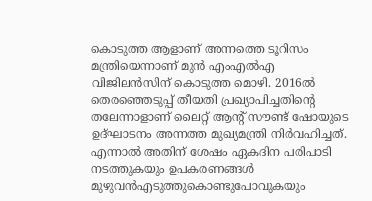കൊടുത്ത ആളാണ്‌ അന്നത്തെ ടൂറിസം മന്ത്രിയെന്നാണ്‌ മുന്‍ എംഎല്‍എ വിജിലന്‍സിന്‌ കൊടുത്ത മൊഴി. 2016ല്‍ തെരഞ്ഞെടുപ്പ്‌ തീയതി പ്രഖ്യാപിച്ചതിന്റെ തലേന്നാളാണ്‌ ലൈറ്റ്‌ ആന്റ് സൗണ്ട്‌ ഷോയുടെ ഉദ്‌ഘാടനം അന്നത്ത മുഖ്യമന്ത്രി നിര്‍വഹിച്ചത്‌.
എന്നാല്‍ അതിന്‌ ശേഷം ഏകദിന പരിപാടി നടത്തുകയും ഉപകരണങ്ങള്‍ മുഴുവന്‍എടുത്തുകൊണ്ടുപോവുകയും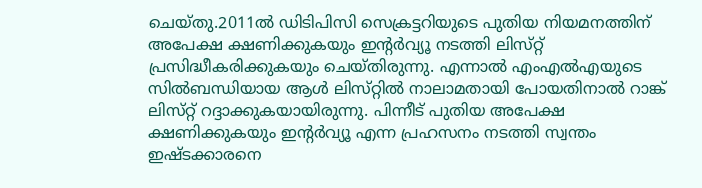ചെയ്‌തു.2011ല്‍ ഡിടിപിസി സെക്രട്ടറിയുടെ പുതിയ നിയമനത്തിന്‌ അപേക്ഷ ക്ഷണിക്കുകയും ഇന്റര്‍വ്യൂ നടത്തി ലിസ്‌റ്റ്‌ പ്രസിദ്ധീകരിക്കുകയും ചെയ്‌തിരുന്നു. എന്നാല്‍ എംഎല്‍എയുടെ സില്‍ബന്ധിയായ ആള്‍ ലിസ്‌റ്റില്‍ നാലാമതായി പോയതിനാല്‍ റാങ്ക്‌ ലിസ്‌റ്റ്‌ റദ്ദാക്കുകയായിരുന്നു. പിന്നീട്‌ പുതിയ അപേക്ഷ ക്ഷണിക്കുകയും ഇന്റര്‍വ്യൂ എന്ന പ്രഹസനം നടത്തി സ്വന്തം ഇഷ്ടക്കാരനെ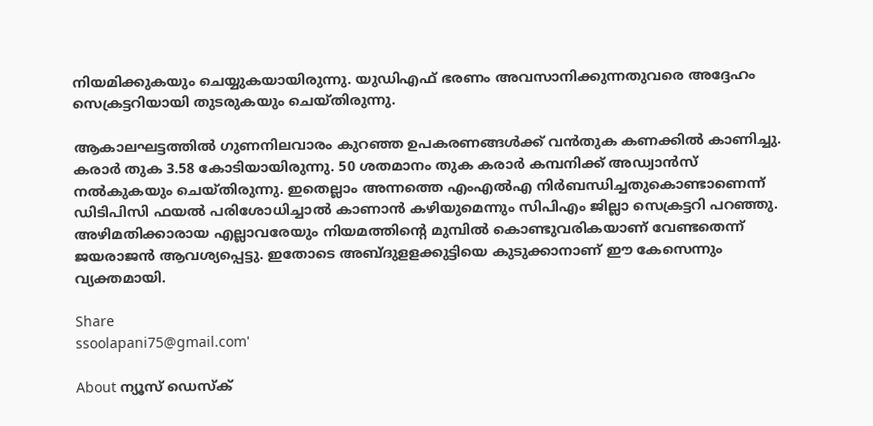നിയമിക്കുകയും ചെയ്യുകയായിരുന്നു. യുഡിഎഫ്‌ ഭരണം അവസാനിക്കുന്നതുവരെ അദ്ദേഹം സെക്രട്ടറിയായി തുടരുകയും ചെയ്‌തിരുന്നു.

ആകാലഘട്ടത്തില്‍ ഗുണനിലവാരം കുറഞ്ഞ ഉപകരണങ്ങള്‍ക്ക് വന്‍തുക കണക്കില്‍ കാണിച്ചു. കരാര്‍ തുക 3.58 കോടിയായിരുന്നു. 50 ശതമാനം തുക കരാര്‍ കമ്പനിക്ക്‌ അഡ്വാന്‍സ്‌ നല്‍കുകയും ചെയ്‌തിരുന്നു. ഇതെല്ലാം അന്നത്തെ എംഎല്‍എ നിര്‍ബന്ധിച്ചതുകൊണ്ടാണെന്ന്‌ ഡിടിപിസി ഫയല്‍ പരിശോധിച്ചാല്‍ കാണാന്‍ കഴിയുമെന്നും സിപിഎം ജില്ലാ സെക്രട്ടറി പറഞ്ഞു. അഴിമതിക്കാരായ എല്ലാവരേയും നിയമത്തിന്‍റെ മുമ്പില്‍ കൊണ്ടുവരികയാണ്‌ വേണ്ടതെന്ന്‌ ജയരാജന്‍ ആവശ്യപ്പെട്ടു. ഇതോടെ അബ്ദുളളക്കുട്ടിയെ കുടുക്കാനാണ് ഈ കേസെന്നും വ്യക്തമായി.

Share
ssoolapani75@gmail.com'

About ന്യൂസ് ഡെസ്ക്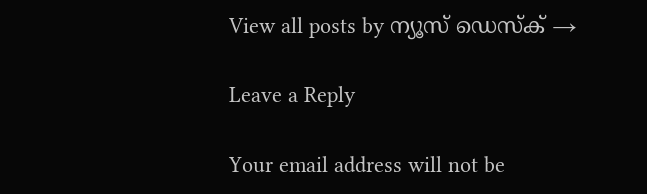View all posts by ന്യൂസ് ഡെസ്ക് →

Leave a Reply

Your email address will not be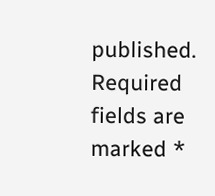published. Required fields are marked *